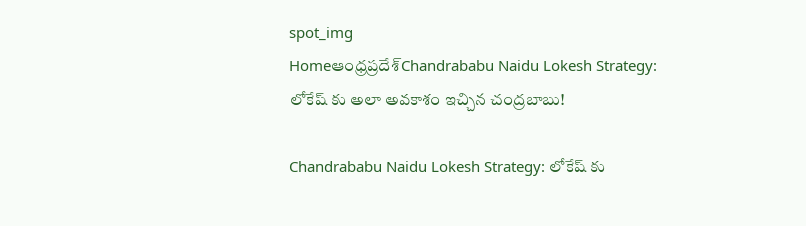spot_img
Homeఆంధ్రప్రదేశ్‌Chandrababu Naidu Lokesh Strategy: లోకేష్ కు అలా అవకాశం ఇచ్చిన చంద్రబాబు!

Chandrababu Naidu Lokesh Strategy: లోకేష్ కు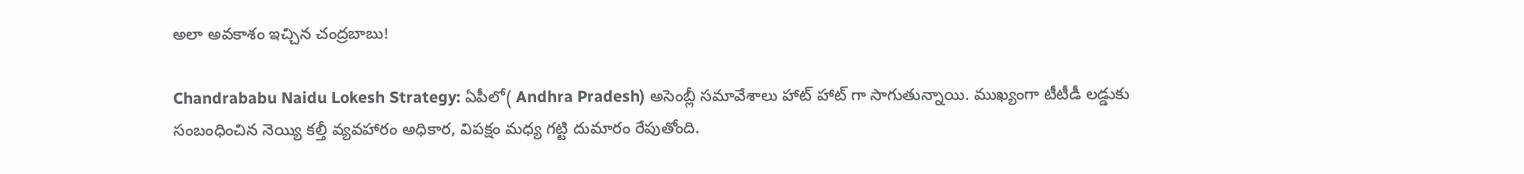అలా అవకాశం ఇచ్చిన చంద్రబాబు!

Chandrababu Naidu Lokesh Strategy: ఏపీలో( Andhra Pradesh) అసెంబ్లీ సమావేశాలు హాట్ హాట్ గా సాగుతున్నాయి. ముఖ్యంగా టీటీడీ లడ్డుకు సంబంధించిన నెయ్యి కల్తీ వ్యవహారం అధికార, విపక్షం మధ్య గట్టి దుమారం రేపుతోంది.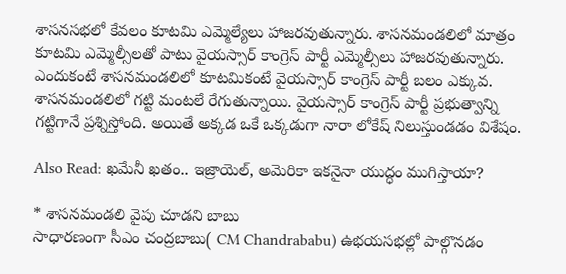శాసనసభలో కేవలం కూటమి ఎమ్మెల్యేలు హాజరవుతున్నారు. శాసనమండలిలో మాత్రం కూటమి ఎమ్మెల్సీలతో పాటు వైయస్సార్ కాంగ్రెస్ పార్టీ ఎమ్మెల్సీలు హాజరవుతున్నారు. ఎందుకంటే శాసనమండలిలో కూటమికంటే వైయస్సార్ కాంగ్రెస్ పార్టీ బలం ఎక్కువ. శాసనమండలిలో గట్టి మంటలే రేగుతున్నాయి. వైయస్సార్ కాంగ్రెస్ పార్టీ ప్రభుత్వాన్ని గట్టిగానే ప్రశ్నిస్తోంది. అయితే అక్కడ ఒకే ఒక్కడుగా నారా లోకేష్ నిలుస్తుండడం విశేషం.

Also Read: ఖమేనీ ఖతం.. ఇజ్రాయెల్, అమెరికా ఇకనైనా యుద్ధం ముగిస్తాయా?

* శాసనమండలి వైపు చూడని బాబు
సాధారణంగా సీఎం చంద్రబాబు( CM Chandrababu) ఉభయసభల్లో పాల్గొనడం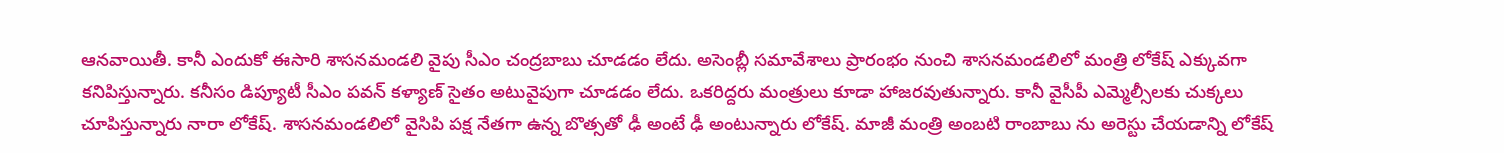ఆనవాయితీ. కానీ ఎందుకో ఈసారి శాసనమండలి వైపు సీఎం చంద్రబాబు చూడడం లేదు. అసెంబ్లీ సమావేశాలు ప్రారంభం నుంచి శాసనమండలిలో మంత్రి లోకేష్ ఎక్కువగా కనిపిస్తున్నారు. కనీసం డిప్యూటీ సీఎం పవన్ కళ్యాణ్ సైతం అటువైపుగా చూడడం లేదు. ఒకరిద్దరు మంత్రులు కూడా హాజరవుతున్నారు. కానీ వైసీపీ ఎమ్మెల్సీలకు చుక్కలు చూపిస్తున్నారు నారా లోకేష్. శాసనమండలిలో వైసిపి పక్ష నేతగా ఉన్న బొత్సతో ఢీ అంటే ఢీ అంటున్నారు లోకేష్. మాజీ మంత్రి అంబటి రాంబాబు ను అరెస్టు చేయడాన్ని లోకేష్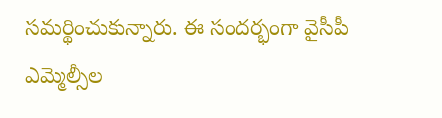సమర్థించుకున్నారు. ఈ సందర్భంగా వైసీపీ ఎమ్మెల్సీల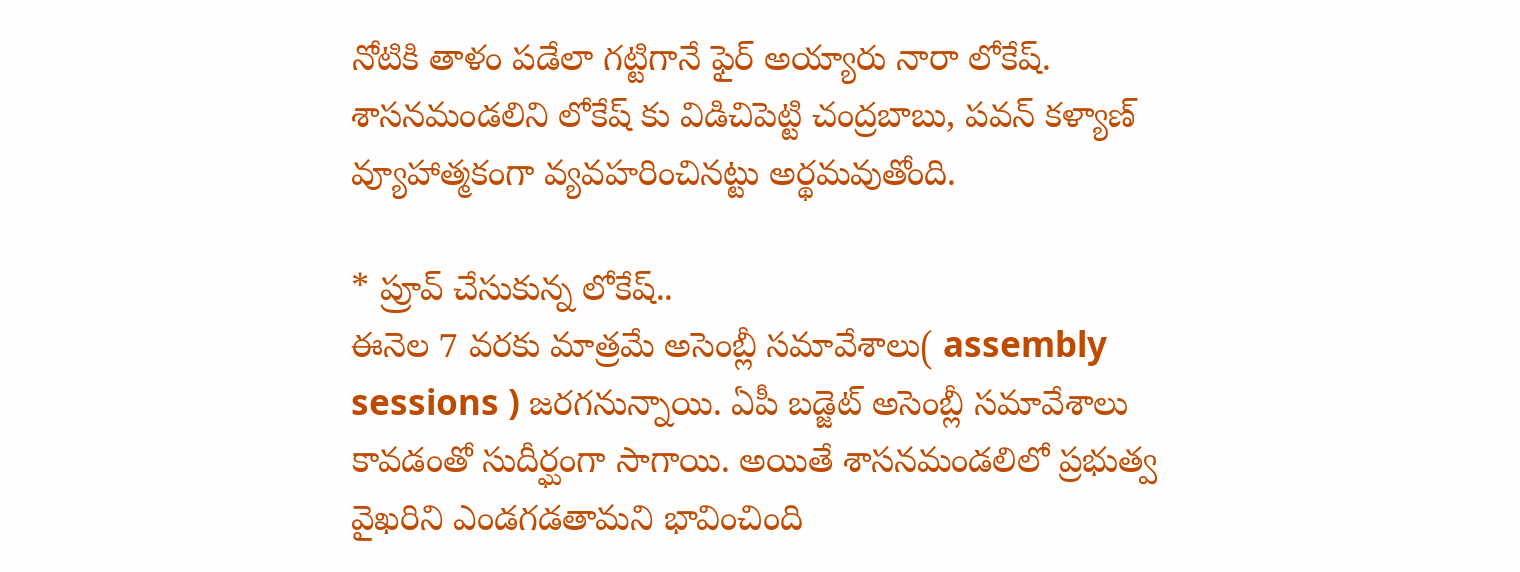నోటికి తాళం పడేలా గట్టిగానే ఫైర్ అయ్యారు నారా లోకేష్. శాసనమండలిని లోకేష్ కు విడిచిపెట్టి చంద్రబాబు, పవన్ కళ్యాణ్ వ్యూహాత్మకంగా వ్యవహరించినట్టు అర్థమవుతోంది.

* ప్రూవ్ చేసుకున్న లోకేష్..
ఈనెల 7 వరకు మాత్రమే అసెంబ్లీ సమావేశాలు( assembly sessions ) జరగనున్నాయి. ఏపీ బడ్జెట్ అసెంబ్లీ సమావేశాలు కావడంతో సుదీర్ఘంగా సాగాయి. అయితే శాసనమండలిలో ప్రభుత్వ వైఖరిని ఎండగడతామని భావించింది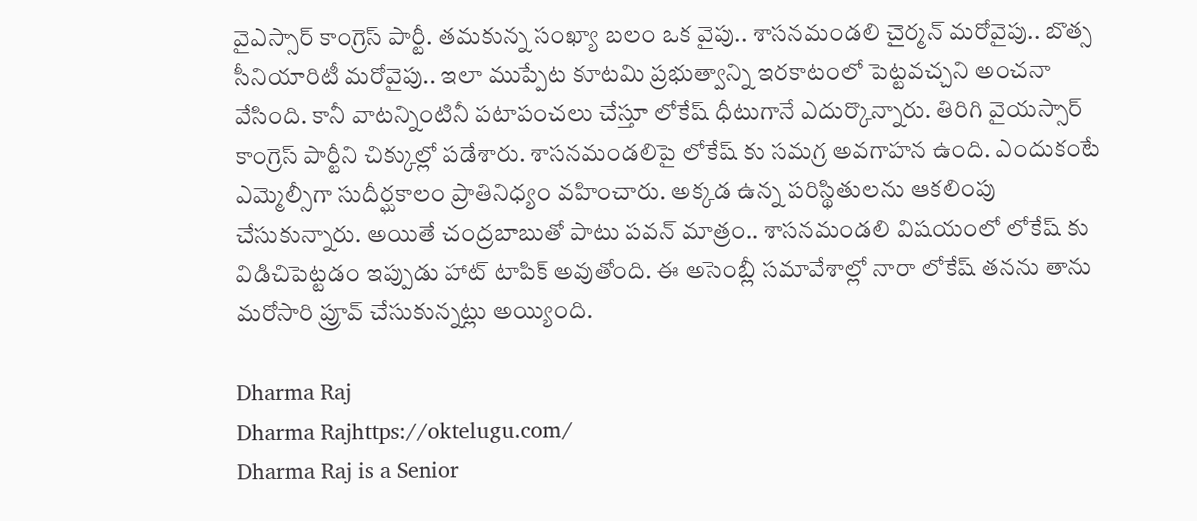వైఎస్సార్ కాంగ్రెస్ పార్టీ. తమకున్న సంఖ్యా బలం ఒక వైపు.. శాసనమండలి చైర్మన్ మరోవైపు.. బొత్స సీనియారిటీ మరోవైపు.. ఇలా ముప్పేట కూటమి ప్రభుత్వాన్ని ఇరకాటంలో పెట్టవచ్చని అంచనా వేసింది. కానీ వాటన్నింటినీ పటాపంచలు చేస్తూ లోకేష్ ధీటుగానే ఎదుర్కొన్నారు. తిరిగి వైయస్సార్ కాంగ్రెస్ పార్టీని చిక్కుల్లో పడేశారు. శాసనమండలిపై లోకేష్ కు సమగ్ర అవగాహన ఉంది. ఎందుకంటే ఎమ్మెల్సీగా సుదీర్ఘకాలం ప్రాతినిధ్యం వహించారు. అక్కడ ఉన్న పరిస్థితులను ఆకలింపు చేసుకున్నారు. అయితే చంద్రబాబుతో పాటు పవన్ మాత్రం.. శాసనమండలి విషయంలో లోకేష్ కు విడిచిపెట్టడం ఇప్పుడు హాట్ టాపిక్ అవుతోంది. ఈ అసెంబ్లీ సమావేశాల్లో నారా లోకేష్ తనను తాను మరోసారి ప్రూవ్ చేసుకున్నట్లు అయ్యింది.

Dharma Raj
Dharma Rajhttps://oktelugu.com/
Dharma Raj is a Senior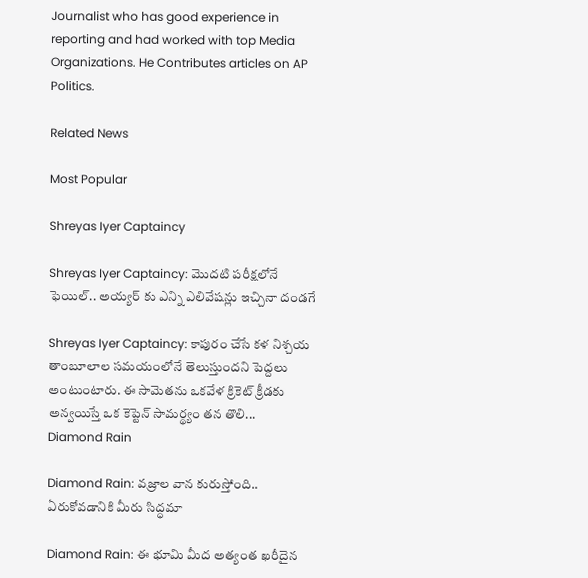Journalist who has good experience in reporting and had worked with top Media Organizations. He Contributes articles on AP Politics.

Related News

Most Popular

Shreyas Iyer Captaincy

Shreyas Iyer Captaincy: మొదటి పరీక్షలోనే ఫెయిల్.. అయ్యర్ కు ఎన్ని ఎలివేషన్లు ఇచ్చినా దండగే

Shreyas Iyer Captaincy: కాపురం చేసే కళ నిశ్చయ తాంబూలాల సమయంలోనే తెలుస్తుందని పెద్దలు అంటుంటారు. ఈ సామెతను ఒకవేళ క్రికెట్ క్రీడకు అన్వయిస్తే ఒక కెప్టెన్ సామర్థ్యం తన తొలి...
Diamond Rain

Diamond Rain: వజ్రాల వాన కురుస్తోంది.. ఏరుకోవడానికి మీరు సిద్ధమా

Diamond Rain: ఈ భూమి మీద అత్యంత ఖరీదైన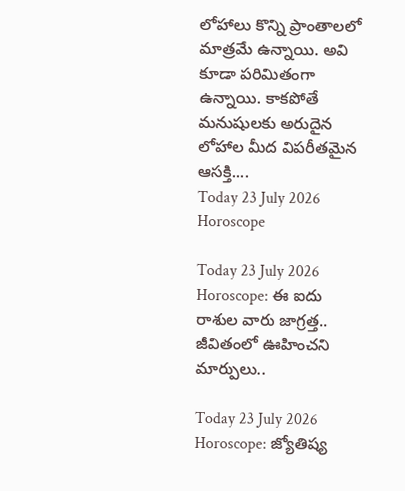లోహాలు కొన్ని ప్రాంతాలలో మాత్రమే ఉన్నాయి. అవి కూడా పరిమితంగా ఉన్నాయి. కాకపోతే మనుషులకు అరుదైన లోహాల మీద విపరీతమైన ఆసక్తి....
Today 23 July 2026 Horoscope

Today 23 July 2026 Horoscope: ఈ ఐదు రాశుల వారు జాగ్రత్త.. జీవితంలో ఊహించని మార్పులు..

Today 23 July 2026 Horoscope: జ్యోతిష్య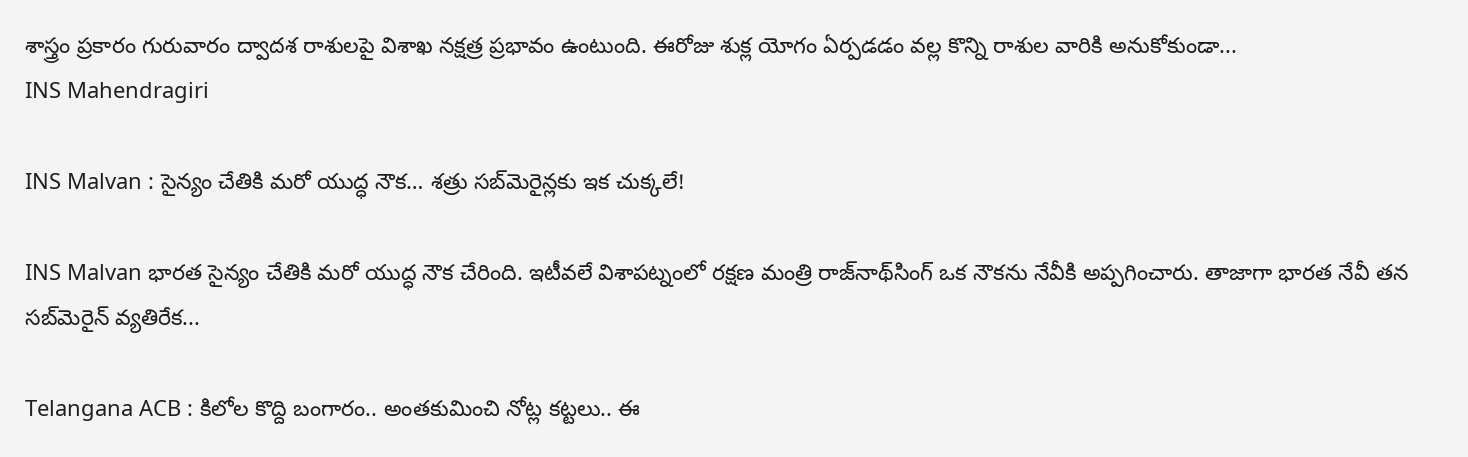శాస్త్రం ప్రకారం గురువారం ద్వాదశ రాశులపై విశాఖ నక్షత్ర ప్రభావం ఉంటుంది. ఈరోజు శుక్ల యోగం ఏర్పడడం వల్ల కొన్ని రాశుల వారికి అనుకోకుండా...
INS Mahendragiri

INS Malvan : సైన్యం చేతికి మరో యుద్ధ నౌక… శత్రు సబ్‌మెరైన్లకు ఇక చుక్కలే!

INS Malvan భారత సైన్యం చేతికి మరో యుద్ధ నౌక చేరింది. ఇటీవలే విశాపట్నంలో రక్షణ మంత్రి రాజ్‌నాథ్‌సింగ్‌ ఒక నౌకను నేవీకి అప్పగించారు. తాజాగా భారత నేవీ తన సబ్‌మెరైన్‌ వ్యతిరేక...

Telangana ACB : కిలోల కొద్ది బంగారం.. అంతకుమించి నోట్ల కట్టలు.. ఈ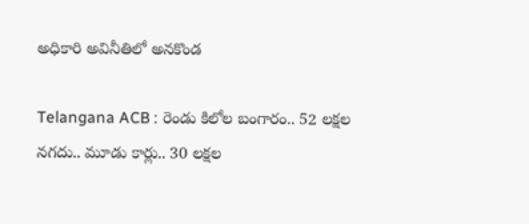అధికారి అవినీతిలో అనకొండ

Telangana ACB : రెండు కిలోల బంగారం.. 52 లక్షల నగదు.. మూడు కార్లు.. 30 లక్షల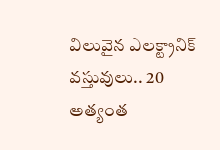విలువైన ఎలక్ట్రానిక్ వస్తువులు.. 20 అత్యంత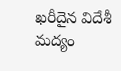ఖరీదైన విదేశీ మద్యం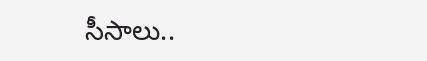సీసాలు..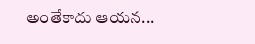అంతేకాదు ఆయన...